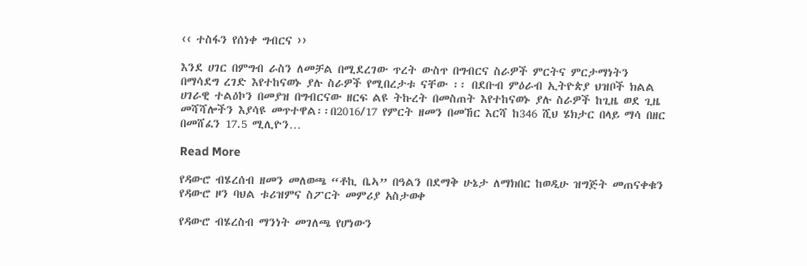‹‹ ተስፋን የሰነቀ ግብርና ››

እንደ ሀገር በምግብ ራስን ለመቻል በሚደረገው ጥረት ውስጥ በግብርና ስራዎች ምርትና ምርታማነትን በማሳደግ ረገድ እየተከናወኑ ያሉ ስራዎች የሚበረታቱ ናቸው ፡፡ በደቡብ ምዕራብ ኢትዮጵያ ህዝቦች ክልል ሀገራዊ ተልዕኮን በመያዝ በግብርናው ዘርፍ ልዩ ትኩረት በመስጠት እየተከናወኑ ያሉ ስራዎች ከጊዜ ወደ ጊዜ መሻሻሎችን እያሳዩ መጥተዋል፡፡በ2016/17 የምርት ዘመን በመኸር እርሻ ከ346 ሺህ ሄክታር በላይ ማሳ በዘር በመሸፈን 17.5 ሚሊዮን…

Read More

የዳውሮ ብሄረሰብ ዘመን መለወጫ “ቶኪ ቤኣ” በዓልን በደማቅ ሁኔታ ለማክበር ከወዲሁ ዝግጅት መጠናቀቁን የዳውሮ ዞን ባህል ቱሪዝምና ስፖርት መምሪያ አስታወቀ

የዳውሮ ብሄረስብ ማንነት መገለጫ የሆነውን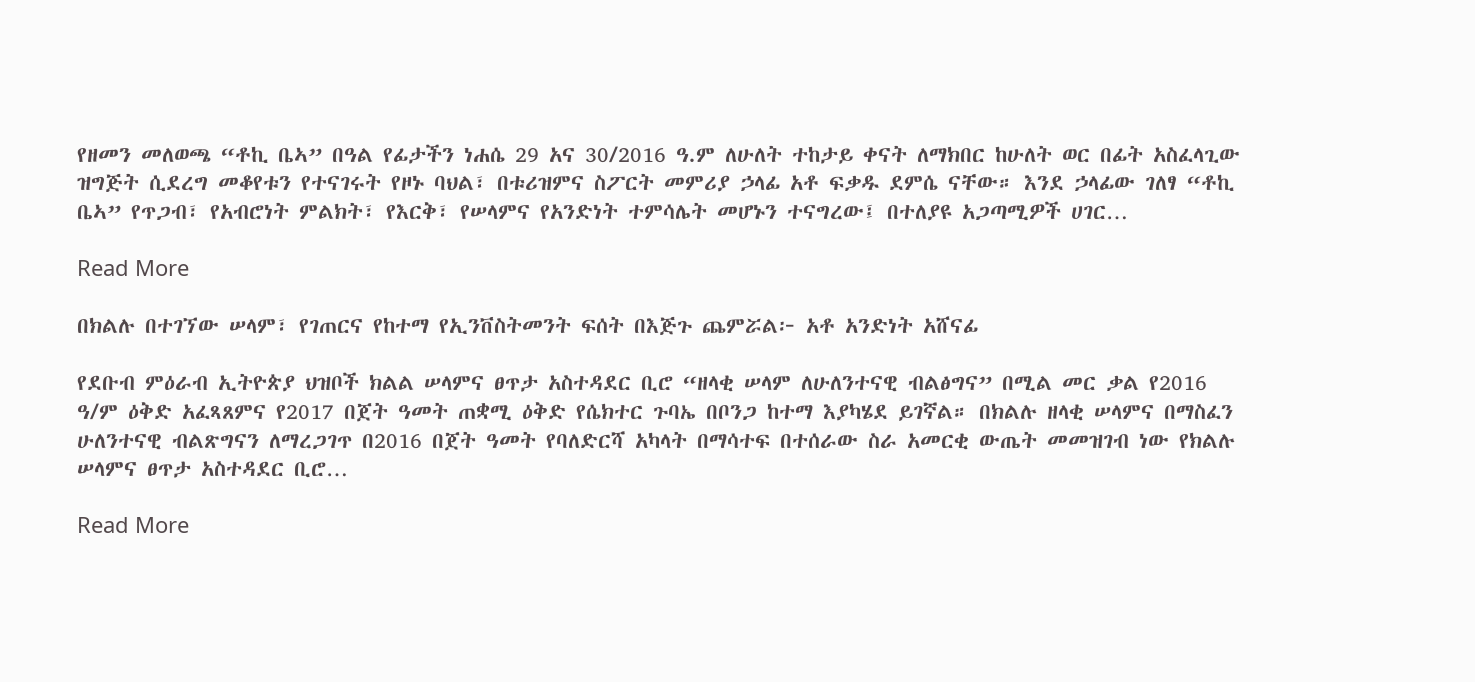የዘመን መለወጫ “ቶኪ ቤኣ” በዓል የፊታችን ነሐሴ 29 አና 30/2016 ዓ.ም ለሁለት ተከታይ ቀናት ለማክበር ከሁለት ወር በፊት አስፈላጊው ዝግጅት ሲደረግ መቆየቱን የተናገሩት የዞኑ ባህል፣ በቱሪዝምና ስፖርት መምሪያ ኃላፊ አቶ ፍቃዱ ደምሴ ናቸው። እንደ ኃላፊው ገለፃ “ቶኪ ቤኣ” የጥጋብ፣ የአብሮነት ምልክት፣ የእርቅ፣ የሠላምና የአንድነት ተምሳሌት መሆኑን ተናግረው፤ በተለያዩ አጋጣሚዎች ሀገር…

Read More

በክልሉ በተገኘው ሠላም፣ የገጠርና የከተማ የኢንቨስትመንት ፍሰት በእጅጉ ጨምሯል፦ አቶ አንድነት አሸናፊ

የደቡብ ምዕራብ ኢትዮጵያ ህዝቦች ክልል ሠላምና ፀጥታ አስተዳደር ቢሮ “ዘላቂ ሠላም ለሁለንተናዊ ብልፅግና” በሚል መር ቃል የ2016 ዓ/ም ዕቅድ አፈጻጸምና የ2017 በጀት ዓመት ጠቋሚ ዕቅድ የሴክተር ጉባኤ በቦንጋ ከተማ እያካሄደ ይገኛል። በክልሉ ዘላቂ ሠላምና በማስፈን ሁለንተናዊ ብልጽግናን ለማረጋገጥ በ2016 በጀት ዓመት የባለድርሻ አካላት በማሳተፍ በተሰራው ስራ አመርቂ ውጤት መመዝገብ ነው የክልሉ ሠላምና ፀጥታ አስተዳደር ቢሮ…

Read More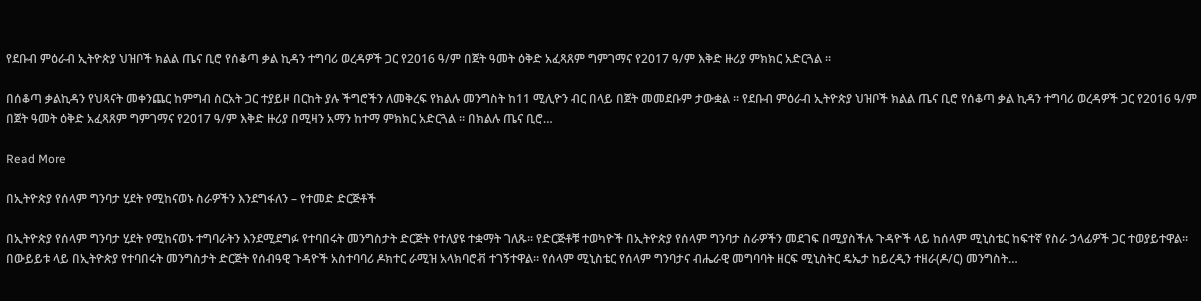የደቡብ ምዕራብ ኢትዮጵያ ህዝቦች ክልል ጤና ቢሮ የሰቆጣ ቃል ኪዳን ተግባሪ ወረዳዎች ጋር የ2016 ዓ/ም በጀት ዓመት ዕቅድ አፈጻጸም ግምገማና የ2017 ዓ/ም እቅድ ዙሪያ ምክክር አድርጓል ።

በሰቆጣ ቃልኪዳን የህጻናት መቀንጨር ከምግብ ስርአት ጋር ተያይዞ በርከት ያሉ ችግሮችን ለመቅረፍ የክልሉ መንግስት ከ11 ሚሊዮን ብር በላይ በጀት መመደቡም ታውቋል ፡፡ የደቡብ ምዕራብ ኢትዮጵያ ህዝቦች ክልል ጤና ቢሮ የሰቆጣ ቃል ኪዳን ተግባሪ ወረዳዎች ጋር የ2016 ዓ/ም በጀት ዓመት ዕቅድ አፈጻጸም ግምገማና የ2017 ዓ/ም እቅድ ዙሪያ በሚዛን አማን ከተማ ምክክር አድርጓል ። በክልሉ ጤና ቢሮ…

Read More

በኢትዮጵያ የሰላም ግንባታ ሂደት የሚከናወኑ ስራዎችን እንደግፋለን – የተመድ ድርጅቶች

በኢትዮጵያ የሰላም ግንባታ ሂደት የሚከናወኑ ተግባራትን እንደሚደግፉ የተባበሩት መንግስታት ድርጅት የተለያዩ ተቋማት ገለጹ። የድርጅቶቹ ተወካዮች በኢትዮጵያ የሰላም ግንባታ ስራዎችን መደገፍ በሚያስችሉ ጉዳዮች ላይ ከሰላም ሚኒስቴር ከፍተኛ የስራ ኃላፊዎች ጋር ተወያይተዋል። በውይይቱ ላይ በኢትዮጵያ የተባበሩት መንግስታት ድርጅት የሰብዓዊ ጉዳዮች አስተባባሪ ዶክተር ራሚዝ አላክባሮቭ ተገኝተዋል። የሰላም ሚኒስቴር የሰላም ግንባታና ብሔራዊ መግባባት ዘርፍ ሚኒስትር ዴኤታ ከይረዲን ተዘራ(ዶ/ር) መንግስት…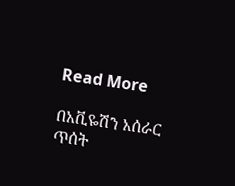Read More

በአቪዬሽን አሰራር ጥሰት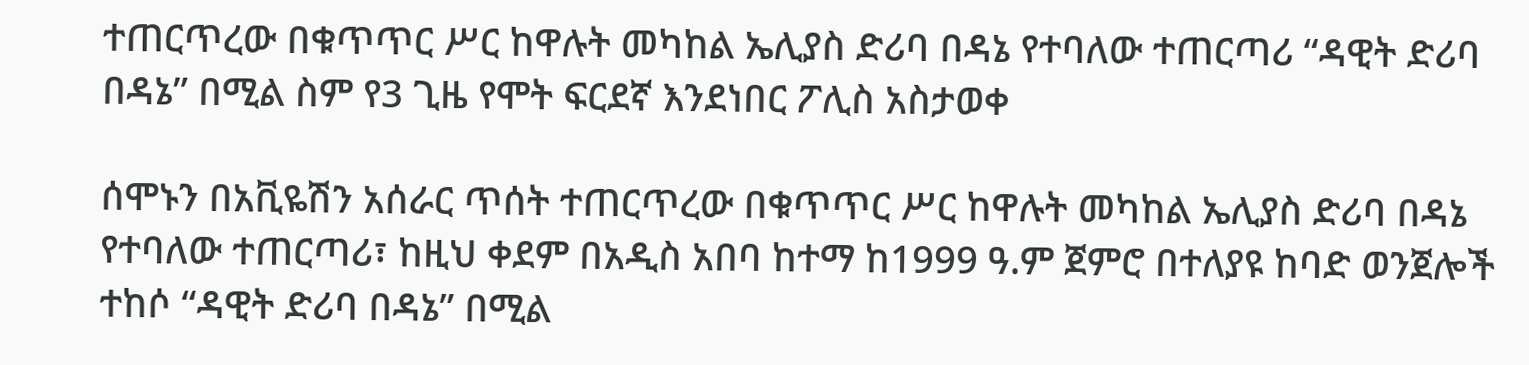ተጠርጥረው በቁጥጥር ሥር ከዋሉት መካከል ኤሊያስ ድሪባ በዳኔ የተባለው ተጠርጣሪ “ዳዊት ድሪባ በዳኔ” በሚል ስም የ3 ጊዜ የሞት ፍርደኛ እንደነበር ፖሊስ አስታወቀ

ሰሞኑን በአቪዬሽን አሰራር ጥሰት ተጠርጥረው በቁጥጥር ሥር ከዋሉት መካከል ኤሊያስ ድሪባ በዳኔ የተባለው ተጠርጣሪ፣ ከዚህ ቀደም በአዲስ አበባ ከተማ ከ1999 ዓ.ም ጀምሮ በተለያዩ ከባድ ወንጀሎች ተከሶ “ዳዊት ድሪባ በዳኔ” በሚል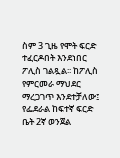ስም 3 ጊዜ የሞት ፍርድ ተፈርዶበት እንደነበር ፖሊስ ገልጿል፡፡ ከፖሊስ የምርመራ ማህደር ማረጋገጥ እንደተቻለው፤ የፌደራል ከፍተኛ ፍርድ ቤት 2ኛ ወንጀል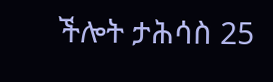ችሎት ታሕሳስ 25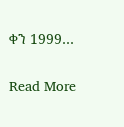ቀን 1999…

Read More